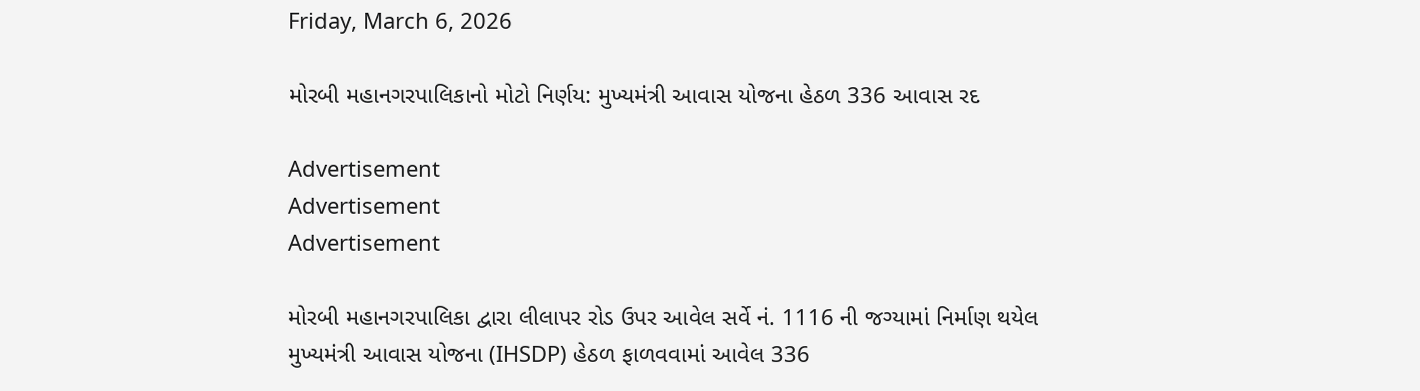Friday, March 6, 2026

મોરબી મહાનગરપાલિકાનો મોટો નિર્ણય: મુખ્યમંત્રી આવાસ યોજના હેઠળ 336 આવાસ રદ

Advertisement
Advertisement
Advertisement

મોરબી મહાનગરપાલિકા દ્વારા લીલાપર રોડ ઉપર આવેલ સર્વે નં. 1116 ની જગ્યામાં નિર્માણ થયેલ મુખ્યમંત્રી આવાસ યોજના (IHSDP) હેઠળ ફાળવવામાં આવેલ 336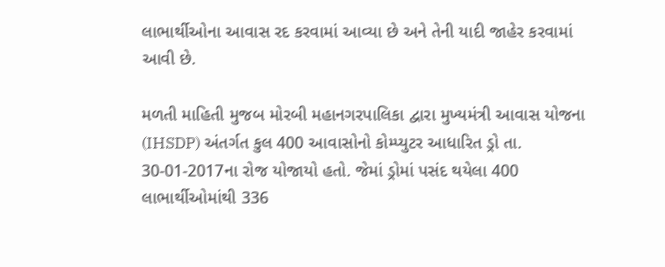લાભાર્થીઓના આવાસ રદ કરવામાં આવ્યા છે અને તેની યાદી જાહેર કરવામાં આવી છે.

મળતી માહિતી મુજબ મોરબી મહાનગરપાલિકા દ્વારા મુખ્યમંત્રી આવાસ યોજના (IHSDP) અંતર્ગત કુલ 400 આવાસોનો કોમ્પ્યુટર આધારિત ડ્રો તા. 30-01-2017ના રોજ યોજાયો હતો. જેમાં ડ્રોમાં પસંદ થયેલા 400 લાભાર્થીઓમાંથી 336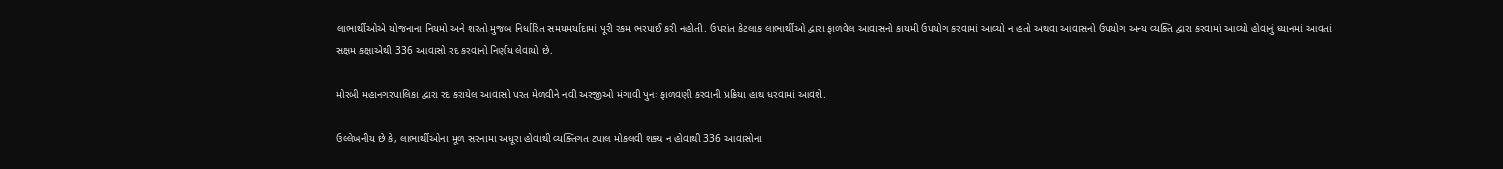લાભાર્થીઓએ યોજનાના નિયમો અને શરતો મુજબ નિર્ધારિત સમયમર્યાદામાં પૂરી રકમ ભરપાઈ કરી નહોતી. ઉપરાંત કેટલાક લાભાર્થીઓ દ્વારા ફાળવેલ આવાસનો કાયમી ઉપયોગ કરવામાં આવ્યો ન હતો અથવા આવાસનો ઉપયોગ અન્ય વ્યક્તિ દ્વારા કરવામાં આવ્યો હોવાનું ધ્યાનમાં આવતાં સક્ષમ કક્ષાએથી 336 આવાસો રદ કરવાનો નિર્ણય લેવાયો છે.

મોરબી મહાનગરપાલિકા દ્વારા રદ કરાયેલ આવાસો પરત મેળવીને નવી અરજીઓ મંગાવી પુનઃ ફાળવણી કરવાની પ્રક્રિયા હાથ ધરવામાં આવશે.

ઉલ્લેખનીય છે કે, લાભાર્થીઓના મૂળ સરનામા અધૂરા હોવાથી વ્યક્તિગત ટપાલ મોકલવી શક્ય ન હોવાથી 336 આવાસોના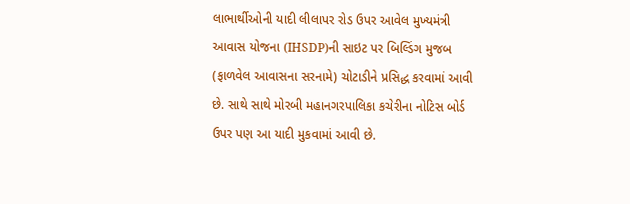લાભાર્થીઓની યાદી લીલાપર રોડ ઉપર આવેલ મુખ્યમંત્રી આવાસ યોજના (IHSDP)ની સાઇટ પર બિલ્ડિંગ મુજબ (ફાળવેલ આવાસના સરનામે) ચોટાડીને પ્રસિદ્ધ કરવામાં આવી છે. સાથે સાથે મોરબી મહાનગરપાલિકા કચેરીના નોટિસ બોર્ડ ઉપર પણ આ યાદી મુકવામાં આવી છે.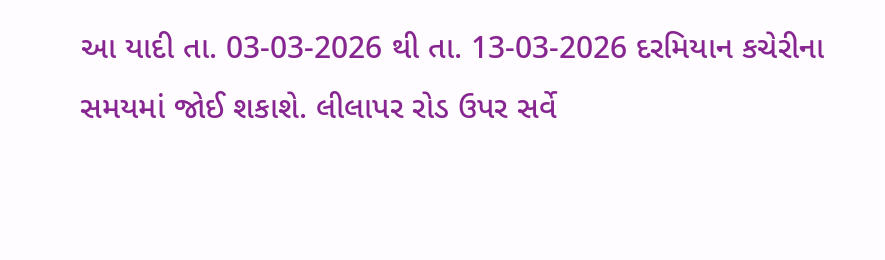આ યાદી તા. 03-03-2026 થી તા. 13-03-2026 દરમિયાન કચેરીના સમયમાં જોઈ શકાશે. લીલાપર રોડ ઉપર સર્વે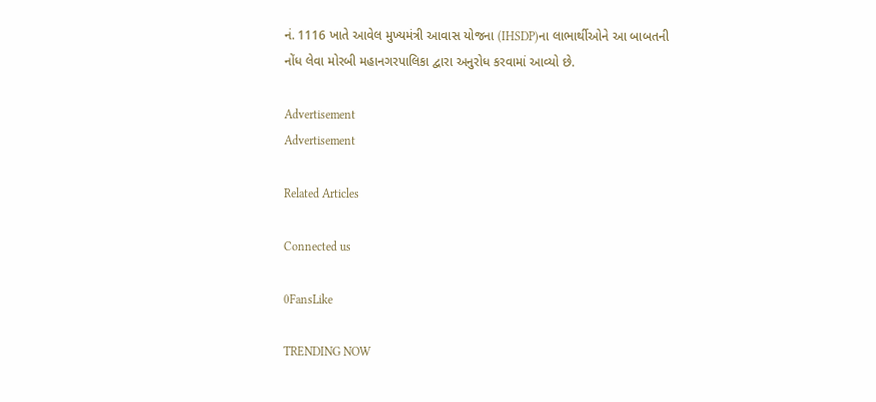નં. 1116 ખાતે આવેલ મુખ્યમંત્રી આવાસ યોજના (IHSDP)ના લાભાર્થીઓને આ બાબતની નોંધ લેવા મોરબી મહાનગરપાલિકા દ્વારા અનુરોધ કરવામાં આવ્યો છે.

Advertisement
Advertisement

Related Articles

Connected us

0FansLike

TRENDING NOW